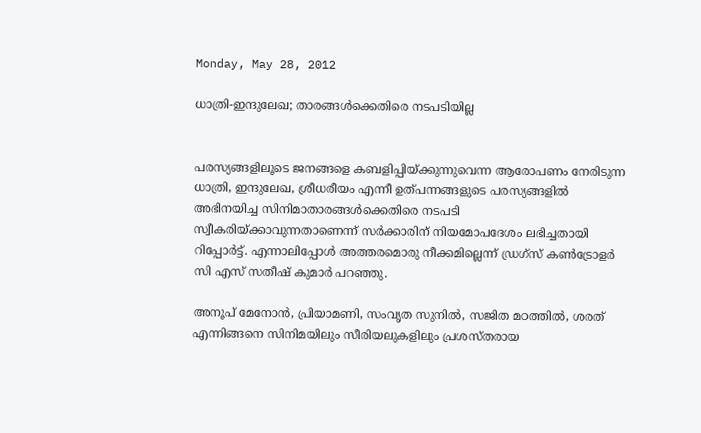Monday, May 28, 2012

ധാത്രി-ഇന്ദുലേഖ; താരങ്ങള്‍ക്കെതിരെ നടപടിയില്ല


പരസ്യങ്ങളിലൂടെ ജനങ്ങളെ കബളിപ്പിയ്ക്കുന്നുവെന്ന ആരോപണം നേരിടുന്ന ധാത്രി, ഇന്ദുലേഖ, ശ്രീധരീയം എന്നീ ഉത്പന്നങ്ങളുടെ പരസ്യങ്ങളില്‍ അഭിനയിച്ച സിനിമാതാരങ്ങള്‍ക്കെതിരെ നടപടി സ്വീകരിയ്ക്കാവുന്നതാണെന്ന് സര്‍ക്കാരിന് നിയമോപദേശം ലഭിച്ചതായി റിപ്പോര്‍ട്ട്. എന്നാലിപ്പോള്‍ അത്തരമൊരു നീക്കമില്ലെന്ന് ഡ്രഗ്‌സ് കണ്‍ട്രോളര്‍ സി എസ് സതീഷ് കുമാര്‍ പറഞ്ഞു.

അനൂപ് മേനോന്‍, പ്രിയാമണി, സംവൃത സുനില്‍, സജിത മഠത്തില്‍, ശരത് എന്നിങ്ങനെ സിനിമയിലും സീരിയലുകളിലും പ്രശസ്തരായ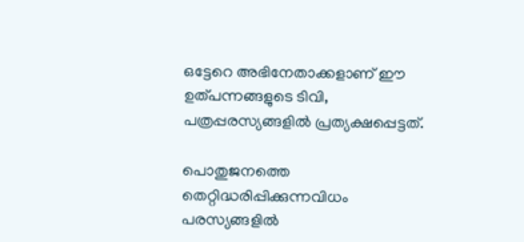ഒട്ടേറെ അഭിനേതാക്കളാണ് ഈ ഉത്പന്നങ്ങളുടെ ടിവി, പത്രപ്പരസ്യങ്ങളില്‍ പ്രത്യക്ഷപ്പെട്ടത്.

പൊതുജനത്തെ തെറ്റിദ്ധരിപ്പിക്കുന്നവിധം പരസ്യങ്ങളില്‍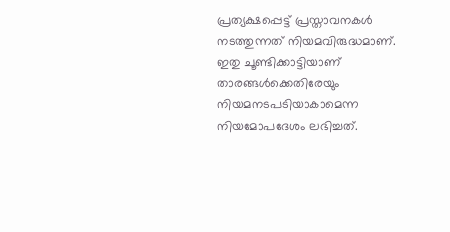പ്രത്യക്ഷപ്പെട്ട് പ്രസ്താവനകള്‍ നടത്തുന്നത് നിയമവിരുദ്ധമാണ്. ഇതു ചൂണ്ടിക്കാട്ടിയാണ് താരങ്ങള്‍ക്കെതിരേയും നിയമനടപടിയാകാമെന്ന നിയമോപദേശം ലഭിച്ചത്.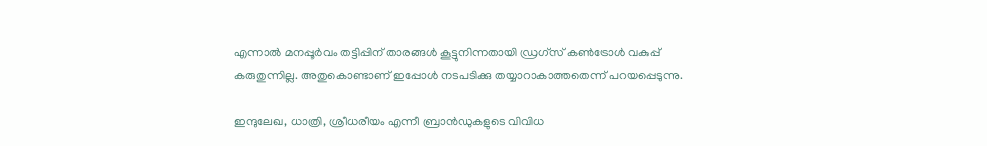എന്നാല്‍ മനപ്പൂര്‍വം തട്ടിപ്പിന് താരങ്ങള്‍ കൂട്ടുനിന്നതായി ഡ്രഗ്‌സ് കണ്‍ട്രോള്‍ വകുപ്പ് കരുതുന്നില്ല. അതുകൊണ്ടാണ് ഇപ്പോള്‍ നടപടിക്കു തയ്യാറാകാത്തതെന്ന് പറയപ്പെടുന്നു.

ഇന്ദുലേഖ, ധാത്രി, ശ്രീധരീയം എന്നീ ബ്രാന്‍ഡുകളുടെ വിവിധ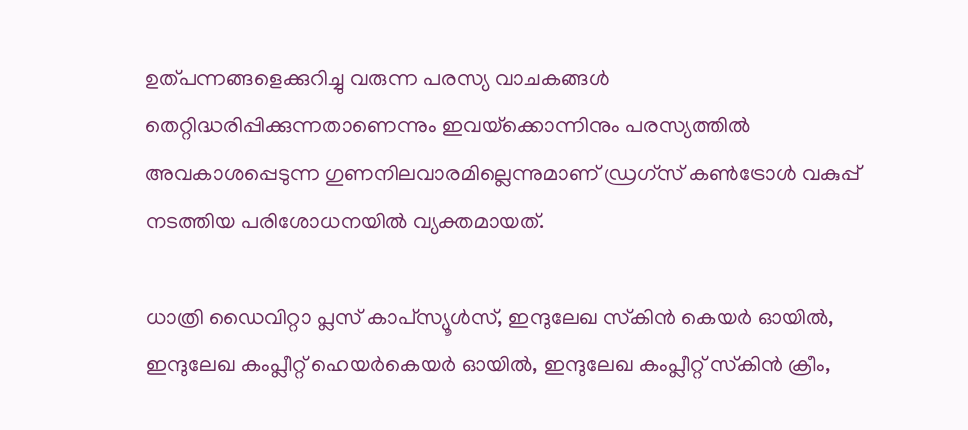ഉത്പന്നങ്ങളെക്കുറിച്ചു വരുന്ന പരസ്യ വാചകങ്ങള്‍ തെറ്റിദ്ധരിപ്പിക്കുന്നതാണെന്നും ഇവയ്‌ക്കൊന്നിനും പരസ്യത്തില്‍ അവകാശപ്പെടുന്ന ഗുണനിലവാരമില്ലെന്നുമാണ് ഡ്രഗ്‌സ് കണ്‍ട്രോള്‍ വകുപ്പ് നടത്തിയ പരിശോധനയില്‍ വ്യക്തമായത്.

ധാത്രി ഡൈവിറ്റാ പ്ലസ് കാപ്‌സ്യൂള്‍സ്, ഇന്ദുലേഖ സ്‌കിന്‍ കെയര്‍ ഓയില്‍, ഇന്ദുലേഖ കംപ്ലീറ്റ് ഹെയര്‍കെയര്‍ ഓയില്‍, ഇന്ദുലേഖ കംപ്ലീറ്റ് സ്‌കിന്‍ ക്രീം,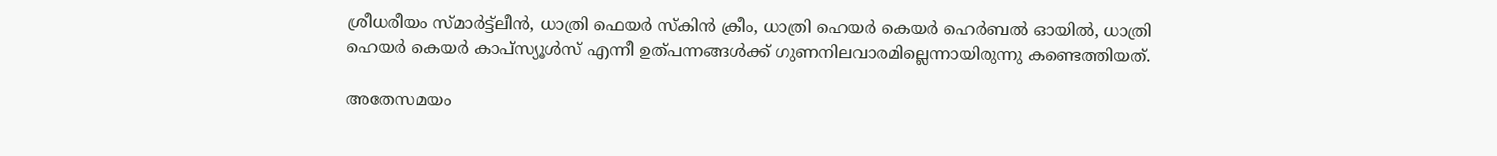ശ്രീധരീയം സ്മാര്‍ട്ട്‌ലീന്‍, ധാത്രി ഫെയര്‍ സ്‌കിന്‍ ക്രീം, ധാത്രി ഹെയര്‍ കെയര്‍ ഹെര്‍ബല്‍ ഓയില്‍, ധാത്രി ഹെയര്‍ കെയര്‍ കാപ്‌സ്യൂള്‍സ് എന്നീ ഉത്പന്നങ്ങള്‍ക്ക് ഗുണനിലവാരമില്ലെന്നായിരുന്നു കണ്ടെത്തിയത്.

അതേസമയം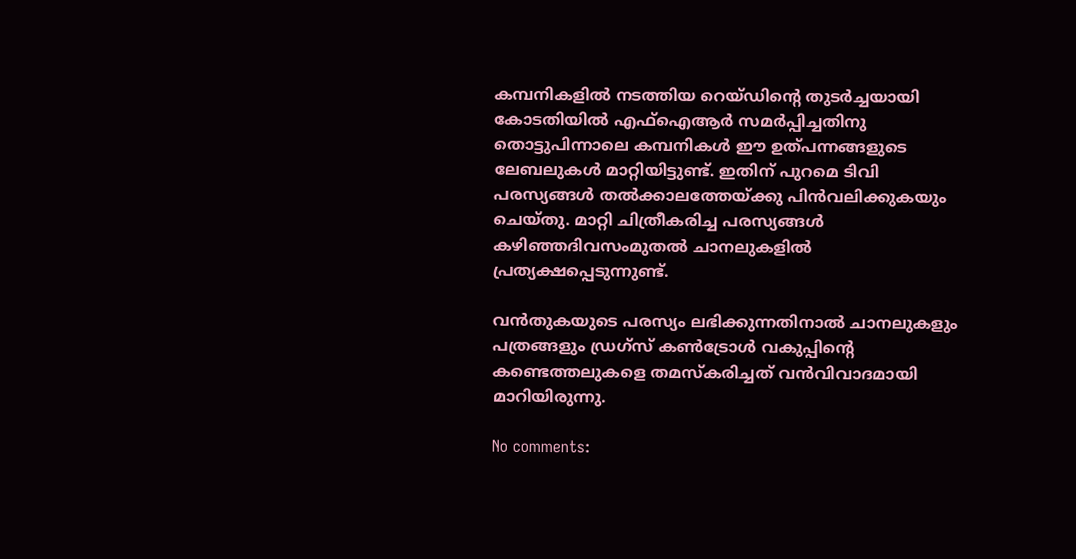കമ്പനികളില്‍ നടത്തിയ റെയ്ഡിന്റെ തുടര്‍ച്ചയായി കോടതിയില്‍ എഫ്‌ഐആര്‍ സമര്‍പ്പിച്ചതിനു തൊട്ടുപിന്നാലെ കമ്പനികള്‍ ഈ ഉത്പന്നങ്ങളുടെ ലേബലുകള്‍ മാറ്റിയിട്ടുണ്ട്. ഇതിന് പുറമെ ടിവി പരസ്യങ്ങള്‍ തല്‍ക്കാലത്തേയ്ക്കു പിന്‍വലിക്കുകയും ചെയ്തു. മാറ്റി ചിത്രീകരിച്ച പരസ്യങ്ങള്‍ കഴിഞ്ഞദിവസംമുതല്‍ ചാനലുകളില്‍ പ്രത്യക്ഷപ്പെടുന്നുണ്ട്.

വന്‍തുകയുടെ പരസ്യം ലഭിക്കുന്നതിനാല്‍ ചാനലുകളും പത്രങ്ങളും ഡ്രഗ്‌സ് കണ്‍ട്രോള്‍ വകുപ്പിന്റെ കണ്ടെത്തലുകളെ തമസ്‌കരിച്ചത് വന്‍വിവാദമായി മാറിയിരുന്നു.

No comments: